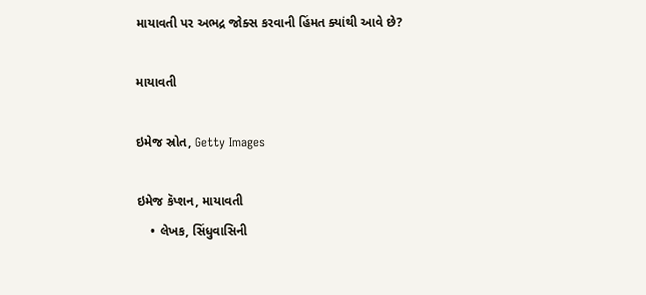માયાવતી પર અભદ્ર જોક્સ કરવાની હિંમત ક્યાંથી આવે છે?

માયાવતી

ઇમેજ સ્રોત, Getty Images

ઇમેજ કૅપ્શન, માયાવતી
    • લેખક, સિંધુવાસિની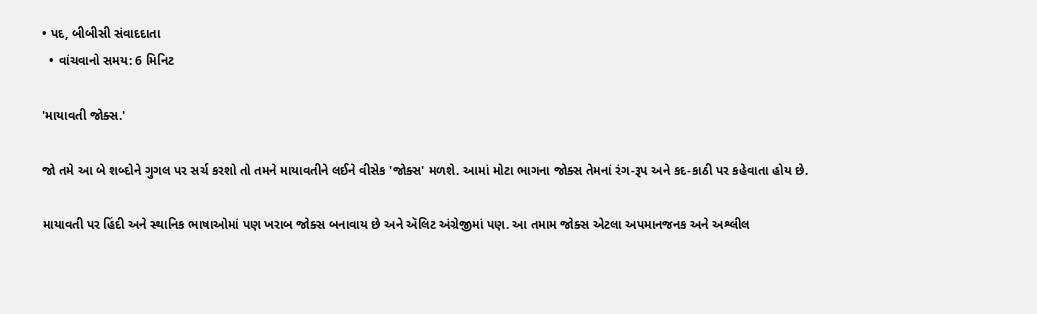• પદ, બીબીસી સંવાદદાતા
  • વાંચવાનો સમય: 6 મિનિટ

'માયાવતી જોક્સ.'

જો તમે આ બે શબ્દોને ગુગલ પર સર્ચ કરશો તો તમને માયાવતીને લઈને વીસેક 'જોક્સ' મળશે. આમાં મોટા ભાગના જોક્સ તેમનાં રંગ-રૂપ અને કદ-કાઠી પર કહેવાતા હોય છે.

માયાવતી પર હિંદી અને સ્થાનિક ભાષાઓમાં પણ ખરાબ જોક્સ બનાવાય છે અને ઍલિટ અંગ્રેજીમાં પણ. આ તમામ જોક્સ એટલા અપમાનજનક અને અશ્લીલ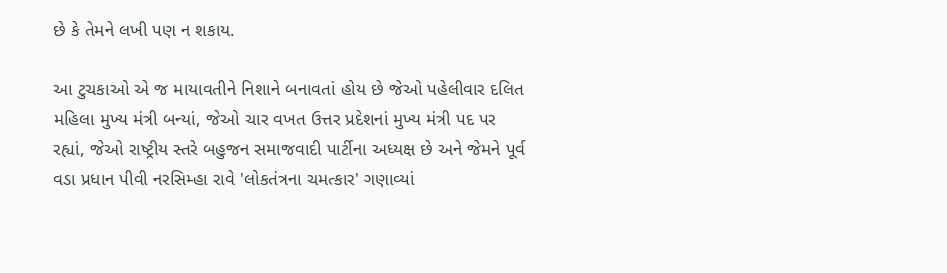છે કે તેમને લખી પણ ન શકાય.

આ ટુચકાઓ એ જ માયાવતીને નિશાને બનાવતાં હોય છે જેઓ પહેલીવાર દલિત મહિલા મુખ્ય મંત્રી બન્યાં, જેઓ ચાર વખત ઉત્તર પ્રદેશનાં મુખ્ય મંત્રી પદ પર રહ્યાં, જેઓ રાષ્ટ્રીય સ્તરે બહુજન સમાજવાદી પાર્ટીના અધ્યક્ષ છે અને જેમને પૂર્વ વડા પ્રધાન પીવી નરસિમ્હા રાવે 'લોકતંત્રના ચમત્કાર' ગણાવ્યાં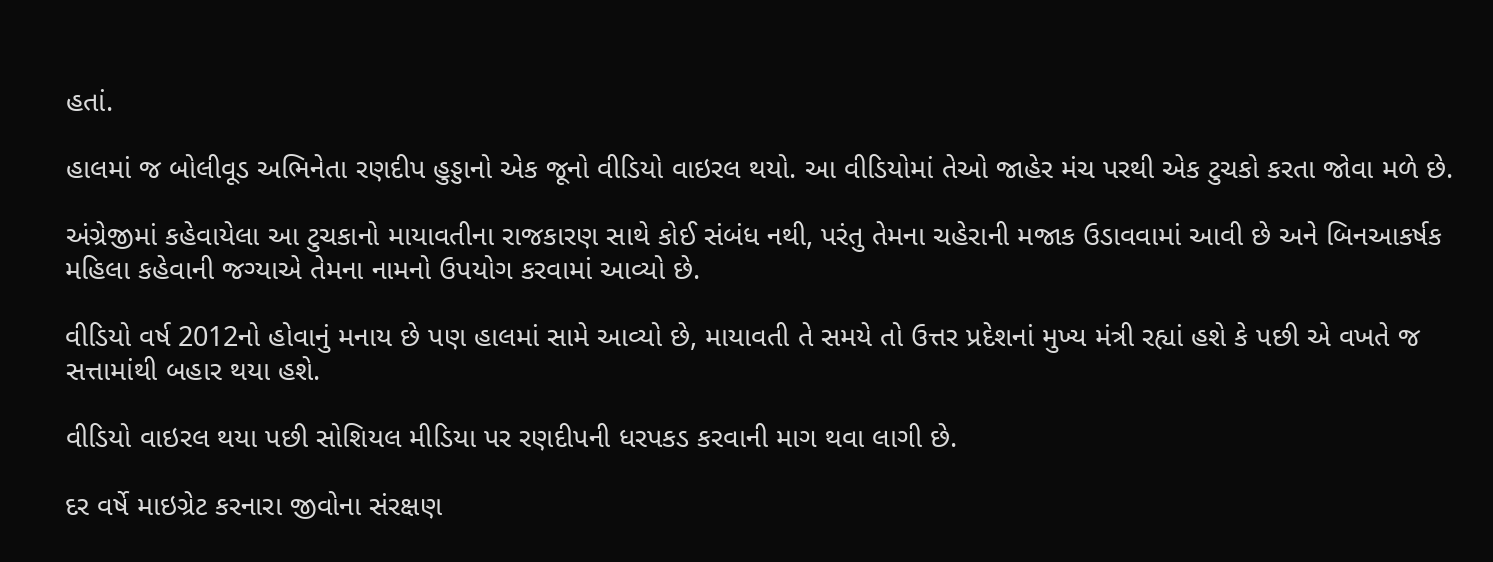હતાં.

હાલમાં જ બોલીવૂડ અભિનેતા રણદીપ હુડ્ડાનો એક જૂનો વીડિયો વાઇરલ થયો. આ વીડિયોમાં તેઓ જાહેર મંચ પરથી એક ટુચકો કરતા જોવા મળે છે.

અંગ્રેજીમાં કહેવાયેલા આ ટુચકાનો માયાવતીના રાજકારણ સાથે કોઈ સંબંધ નથી, પરંતુ તેમના ચહેરાની મજાક ઉડાવવામાં આવી છે અને બિનઆકર્ષક મહિલા કહેવાની જગ્યાએ તેમના નામનો ઉપયોગ કરવામાં આવ્યો છે.

વીડિયો વર્ષ 2012નો હોવાનું મનાય છે પણ હાલમાં સામે આવ્યો છે, માયાવતી તે સમયે તો ઉત્તર પ્રદેશનાં મુખ્ય મંત્રી રહ્યાં હશે કે પછી એ વખતે જ સત્તામાંથી બહાર થયા હશે.

વીડિયો વાઇરલ થયા પછી સોશિયલ મીડિયા પર રણદીપની ધરપકડ કરવાની માગ થવા લાગી છે.

દર વર્ષે માઇગ્રેટ કરનારા જીવોના સંરક્ષણ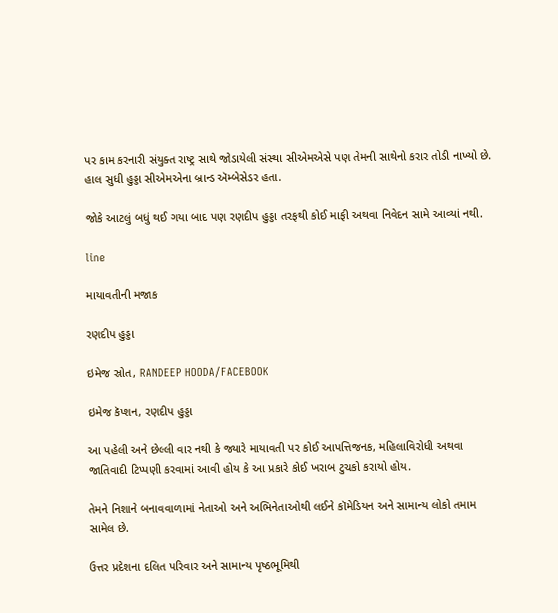પર કામ કરનારી સંયુક્ત રાષ્ટ્ર સાથે જોડાયેલી સંસ્થા સીએમએસે પણ તેમની સાથેનો કરાર તોડી નાખ્યો છે. હાલ સુધી હુડ્ડા સીએમએના બ્રાન્ડ ઍમ્બેસેડર હતા.

જોકે આટલું બધું થઈ ગયા બાદ પણ રણદીપ હુડ્ડા તરફથી કોઈ માફી અથવા નિવેદન સામે આવ્યાં નથી.

line

માયાવતીની મજાક

રણદીપ હુડ્ડા

ઇમેજ સ્રોત, RANDEEP HOODA/FACEBOOK

ઇમેજ કૅપ્શન, રણદીપ હુડ્ડા

આ પહેલી અને છેલ્લી વાર નથી કે જ્યારે માયાવતી પર કોઈ આપત્તિજનક, મહિલાવિરોધી અથવા જાતિવાદી ટિપ્પણી કરવામાં આવી હોય કે આ પ્રકારે કોઈ ખરાબ ટુચકો કરાયો હોય.

તેમને નિશાને બનાવવાળામાં નેતાઓ અને અભિનેતાઓથી લઈને કૉમેડિયન અને સામાન્ય લોકો તમામ સામેલ છે.

ઉત્તર પ્રદેશના દલિત પરિવાર અને સામાન્ય પૃષ્ઠભૂમિથી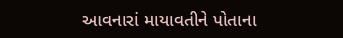આવનારાં માયાવતીને પોતાના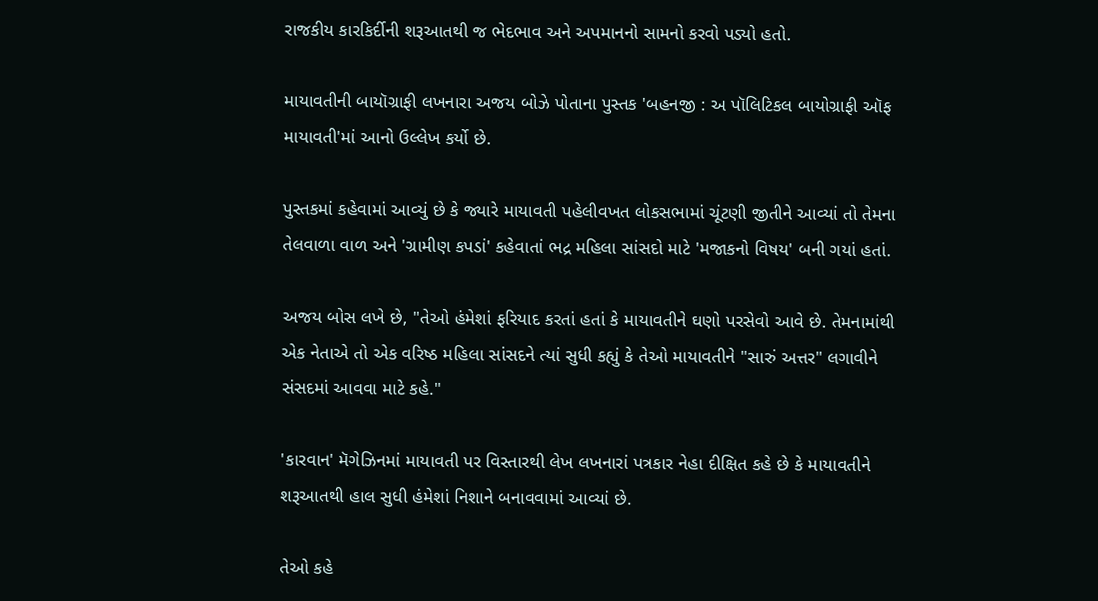રાજકીય કારકિર્દીની શરૂઆતથી જ ભેદભાવ અને અપમાનનો સામનો કરવો પડ્યો હતો.

માયાવતીની બાયૉગ્રાફી લખનારા અજય બોઝે પોતાના પુસ્તક 'બહનજી : અ પૉલિટિકલ બાયોગ્રાફી ઑફ માયાવતી'માં આનો ઉલ્લેખ કર્યો છે.

પુસ્તકમાં કહેવામાં આવ્યું છે કે જ્યારે માયાવતી પહેલીવખત લોકસભામાં ચૂંટણી જીતીને આવ્યાં તો તેમના તેલવાળા વાળ અને 'ગ્રામીણ કપડાં' કહેવાતાં ભદ્ર મહિલા સાંસદો માટે 'મજાકનો વિષય' બની ગયાં હતાં.

અજય બોસ લખે છે, "તેઓ હંમેશાં ફરિયાદ કરતાં હતાં કે માયાવતીને ઘણો પરસેવો આવે છે. તેમનામાંથી એક નેતાએ તો એક વરિષ્ઠ મહિલા સાંસદને ત્યાં સુધી કહ્યું કે તેઓ માયાવતીને "સારું અત્તર" લગાવીને સંસદમાં આવવા માટે કહે."

'કારવાન' મૅગેઝિનમાં માયાવતી પર વિસ્તારથી લેખ લખનારાં પત્રકાર નેહા દીક્ષિત કહે છે કે માયાવતીને શરૂઆતથી હાલ સુધી હંમેશાં નિશાને બનાવવામાં આવ્યાં છે.

તેઓ કહે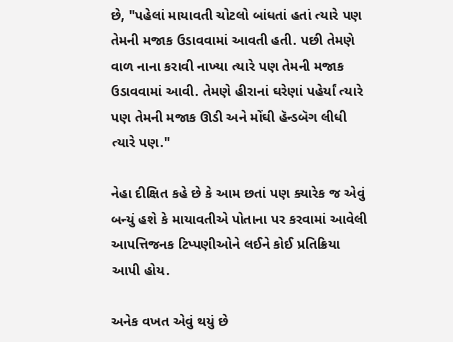છે, "પહેલાં માયાવતી ચોટલો બાંધતાં હતાં ત્યારે પણ તેમની મજાક ઉડાવવામાં આવતી હતી. પછી તેમણે વાળ નાના કરાવી નાખ્યા ત્યારે પણ તેમની મજાક ઉડાવવામાં આવી. તેમણે હીરાનાં ઘરેણાં પહેર્યાં ત્યારે પણ તેમની મજાક ઊડી અને મોંઘી હૅન્ડબૅગ લીધી ત્યારે પણ."

નેહા દીક્ષિત કહે છે કે આમ છતાં પણ ક્યારેક જ એવું બન્યું હશે કે માયાવતીએ પોતાના પર કરવામાં આવેલી આપત્તિજનક ટિપ્પણીઓને લઈને કોઈ પ્રતિક્રિયા આપી હોય.

અનેક વખત એવું થયું છે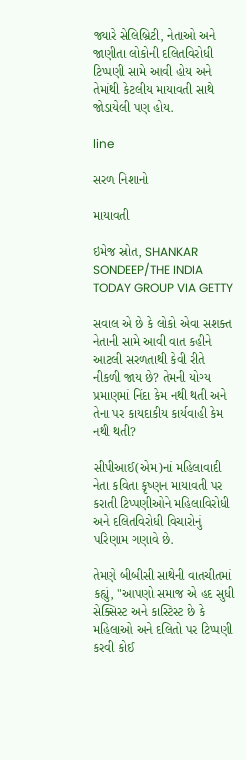જ્યારે સેલિબ્રિટી, નેતાઓ અને જાણીતા લોકોની દલિતવિરોધી ટિપ્પણી સામે આવી હોય અને તેમાંથી કેટલીય માયાવતી સાથે જોડાયેલી પણ હોય.

line

સરળ નિશાનો

માયાવતી

ઇમેજ સ્રોત, SHANKAR SONDEEP/THE INDIA TODAY GROUP VIA GETTY

સવાલ એ છે કે લોકો એવા સશક્ત નેતાની સામે આવી વાત કહીને આટલી સરળતાથી કેવી રીતે નીકળી જાય છે? તેમની યોગ્ય પ્રમાણમાં નિંદા કેમ નથી થતી અને તેના પર કાયદાકીય કાર્યવાહી કેમ નથી થતી?

સીપીઆઈ(એમ)નાં મહિલાવાદી નેતા કવિતા કૃષ્ણન માયાવતી પર કરાતી ટિપ્પણીઓને મહિલાવિરોધી અને દલિતવિરોધી વિચારોનું પરિણામ ગણાવે છે.

તેમણે બીબીસી સાથેની વાતચીતમાં કહ્યું, "આપણો સમાજ એ હદ સુધી સેક્સિસ્ટ અને કાસ્ટિસ્ટ છે કે મહિલાઓ અને દલિતો પર ટિપ્પણી કરવી કોઈ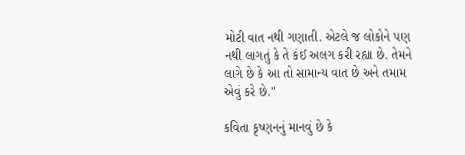મોટી વાત નથી ગણાતી. એટલે જ લોકોને પણ નથી લાગતું કે તે કંઈ અલગ કરી રહ્યા છે. તેમને લાગે છે કે આ તો સામાન્ય વાત છે અને તમામ એવું કરે છે."

કવિતા કૃષ્ણનનું માનવું છે કે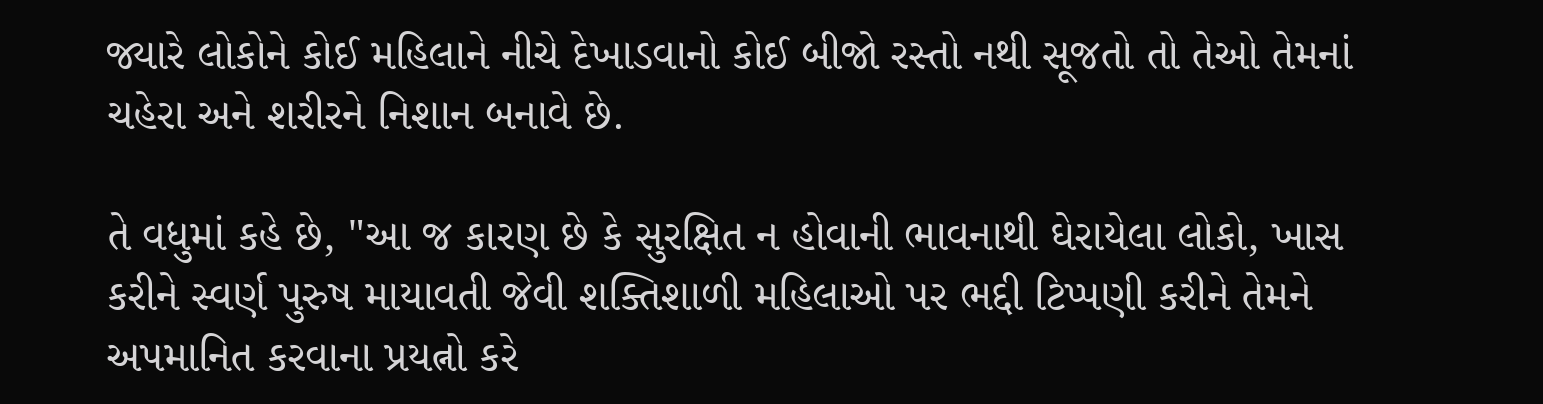જ્યારે લોકોને કોઈ મહિલાને નીચે દેખાડવાનો કોઈ બીજો રસ્તો નથી સૂજતો તો તેઓ તેમનાં ચહેરા અને શરીરને નિશાન બનાવે છે.

તે વધુમાં કહે છે, "આ જ કારણ છે કે સુરક્ષિત ન હોવાની ભાવનાથી ઘેરાયેલા લોકો, ખાસ કરીને સ્વર્ણ પુરુષ માયાવતી જેવી શક્તિશાળી મહિલાઓ પર ભદ્દી ટિપ્પણી કરીને તેમને અપમાનિત કરવાના પ્રયત્નો કરે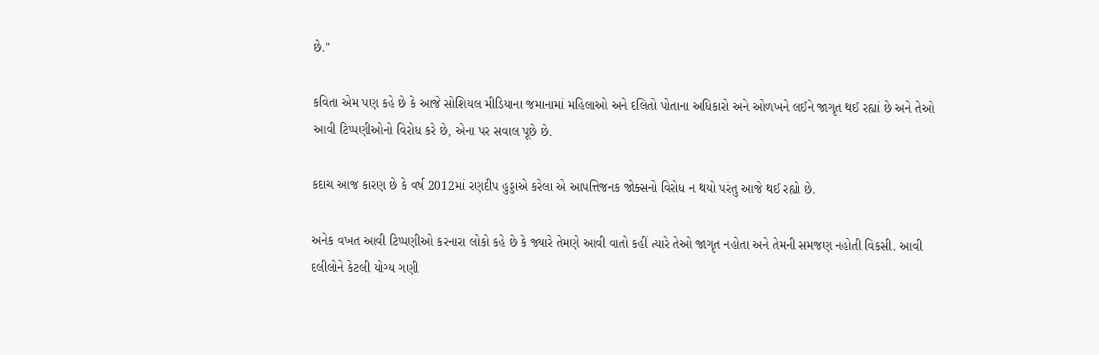છે."

કવિતા એમ પણ કહે છે કે આજે સોશિયલ મીડિયાના જમાનામાં મહિલાઓ અને દલિતો પોતાના અધિકારો અને ઓળખને લઈને જાગૃત થઈ રહ્યાં છે અને તેઓ આવી ટિપ્પણીઓનો વિરોધ કરે છે, એના પર સવાલ પૂછે છે.

કદાચ આજ કારણ છે કે વર્ષ 2012માં રણદીપ હુડ્ડાએ કરેલા એ આપત્તિજનક જોક્સનો વિરોધ ન થયો પરંતુ આજે થઈ રહ્યો છે.

અનેક વખત આવી ટિપ્પણીઓ કરનારા લોકો કહે છે કે જ્યારે તેમણે આવી વાતો કહીં ત્યારે તેઓ જાગૃત નહોતા અને તેમની સમજણ નહોતી વિકસી. આવી દલીલોને કેટલી યોગ્ય ગણી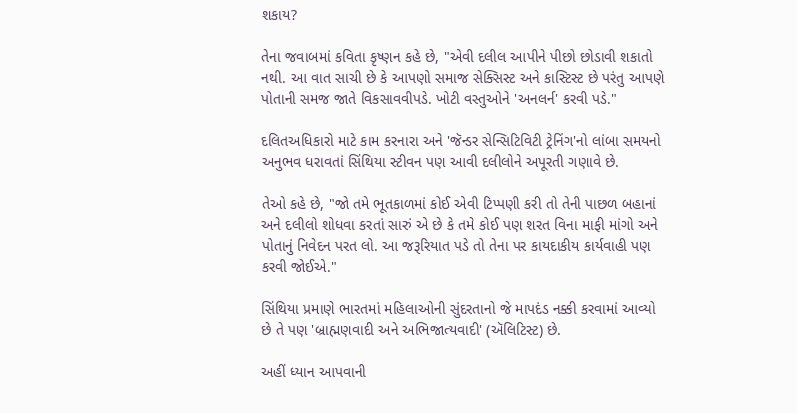શકાય?

તેના જવાબમાં કવિતા કૃષ્ણન કહે છે, "એવી દલીલ આપીને પીછો છોડાવી શકાતો નથી. આ વાત સાચી છે કે આપણો સમાજ સેક્સિસ્ટ અને કાસ્ટિસ્ટ છે પરંતુ આપણે પોતાની સમજ જાતે વિકસાવવીપડે. ખોટી વસ્તુઓને 'અનલર્ન' કરવી પડે."

દલિતઅધિકારો માટે કામ કરનારા અને 'જૅન્ડર સેન્સિટિવિટી ટ્રેનિંગ'નો લાંબા સમયનો અનુભવ ધરાવતાં સિંથિયા સ્ટીવન પણ આવી દલીલોને અપૂરતી ગણાવે છે.

તેઓ કહે છે, "જો તમે ભૂતકાળમાં કોઈ એવી ટિપ્પણી કરી તો તેની પાછળ બહાનાં અને દલીલો શોધવા કરતાં સારું એ છે કે તમે કોઈ પણ શરત વિના માફી માંગો અને પોતાનું નિવેદન પરત લો. આ જરૂરિયાત પડે તો તેના પર કાયદાકીય કાર્યવાહી પણ કરવી જોઈએ."

સિંથિયા પ્રમાણે ભારતમાં મહિલાઓની સુંદરતાનો જે માપદંડ નક્કી કરવામાં આવ્યો છે તે પણ 'બ્રાહ્મણવાદી અને અભિજાત્યવાદી' (ઍલિટિસ્ટ) છે.

અહીં ધ્યાન આપવાની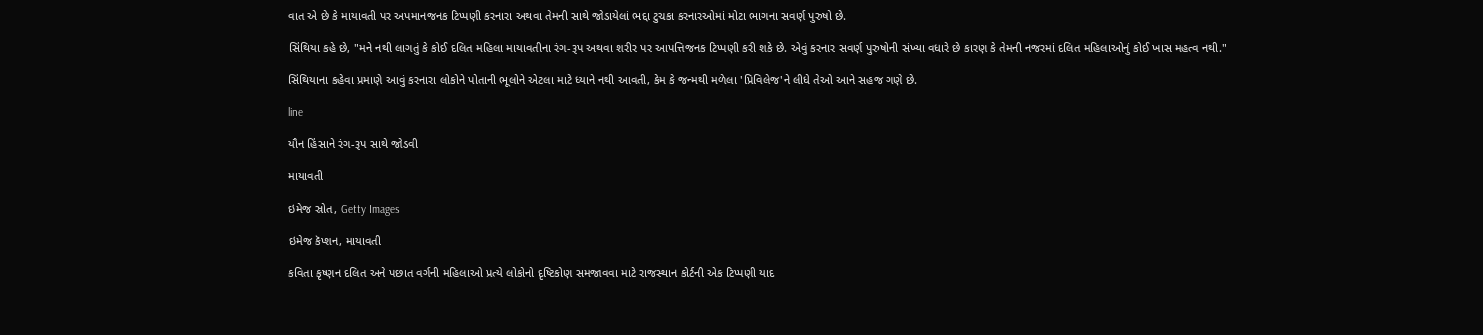વાત એ છે કે માયાવતી પર અપમાનજનક ટિપ્પણી કરનારા અથવા તેમની સાથે જોડાયેલાં ભદ્દા ટુચકા કરનારઓમાં મોટા ભાગના સવર્ણ પુરુષો છે.

સિંથિયા કહે છે, "મને નથી લાગતું કે કોઈ દલિત મહિલા માયાવતીના રંગ-રૂપ અથવા શરીર પર આપત્તિજનક ટિપ્પણી કરી શકે છે. એવું કરનાર સવર્ણ પુરુષોની સંખ્યા વધારે છે કારણ કે તેમની નજરમાં દલિત મહિલાઓનું કોઈ ખાસ મહત્વ નથી."

સિંથિયાના કહેવા પ્રમાણે આવું કરનારા લોકોને પોતાની ભૂલોને એટલા માટે ધ્યાને નથી આવતી, કેમ કે જન્મથી મળેલા 'પ્રિવિલેજ'ને લીધે તેઓ આને સહજ ગણે છે.

line

યૌન હિંસાને રંગ-રૂપ સાથે જોડવી

માયાવતી

ઇમેજ સ્રોત, Getty Images

ઇમેજ કૅપ્શન, માયાવતી

કવિતા કૃષ્ણન દલિત અને પછાત વર્ગની મહિલાઓ પ્રત્યે લોકોનો દૃષ્ટિકોણ સમજાવવા માટે રાજસ્થાન કોર્ટની એક ટિપ્પણી યાદ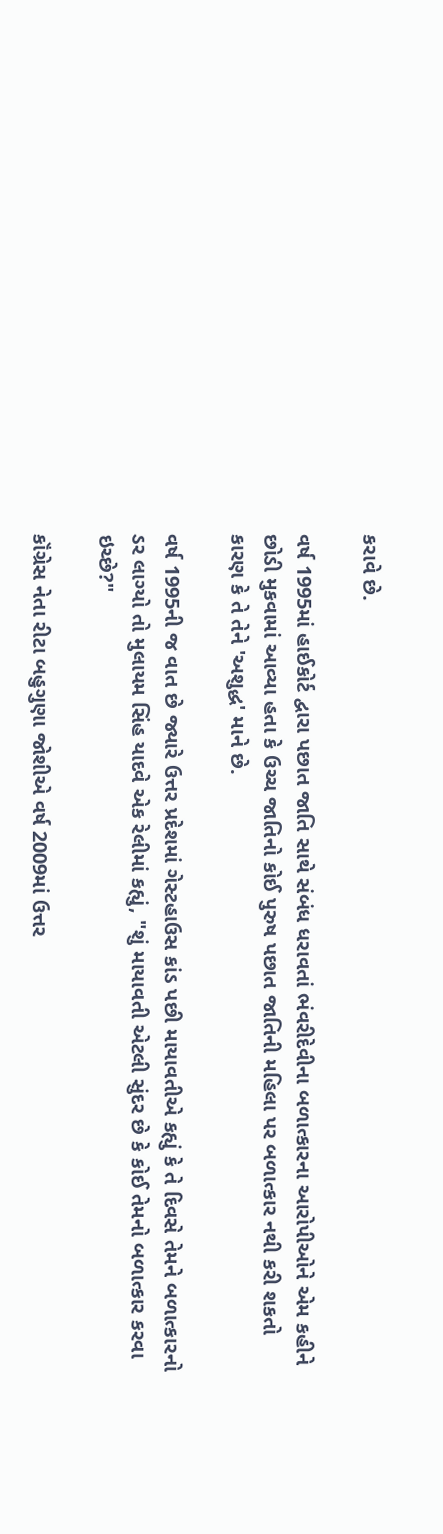કરાવે છે.

વર્ષ 1995માં હાઈકોર્ટ દ્વારા પછાત જાતિ સાથે સંબંધ ધરાવતાં ભંવરીદેવીના બળાત્કારના આરોપીઓને એમ કહીને છોડી મુકવામાં આવ્યા હતા કે ઉચ્ચ જાતિનો કોઈ પુરુષ પછાત જાતિની મહિલા પર બળાત્કાર નથી કરી શકતો કારણ કે તે તેને 'અશુદ્ધ' માને છે.

વર્ષ 1995ની જ વાત છે જ્યારે ઉત્તર પ્રદેશમાં ગેસ્ટહાઉસ કાંડ પછી માયાવતીએ કહ્યું કે તે દિવસે તેમને બળાત્કારનો ડર લાગ્યો તો મુલાયમ સિંહ યાદવે એક રેલીમાં કહ્યું, "શું માયાવતી એટલી સુંદર છે કે કોઈ તેમનો બળાત્કાર કરવા ઇચ્છે?"

કૉંગ્રેસ નેતા રીટા બહુગુણા જોશીએ વર્ષ 2009માં ઉત્તર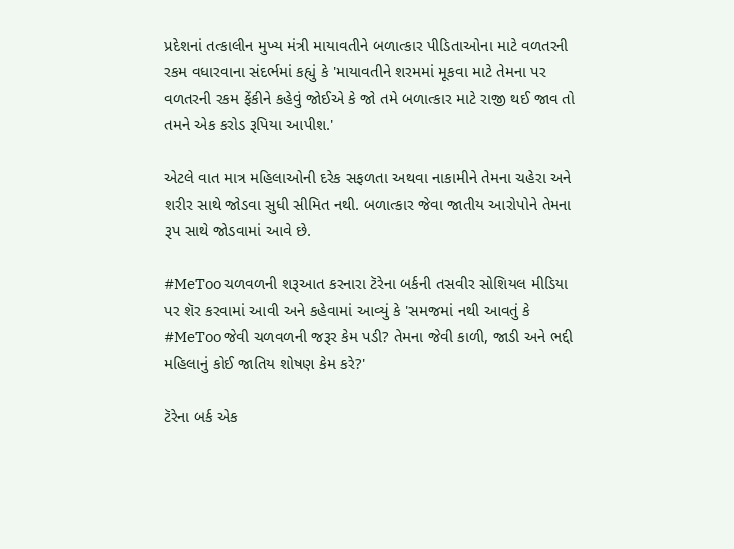પ્રદેશનાં તત્કાલીન મુખ્ય મંત્રી માયાવતીને બળાત્કાર પીડિતાઓના માટે વળતરની રકમ વધારવાના સંદર્ભમાં કહ્યું કે 'માયાવતીને શરમમાં મૂકવા માટે તેમના પર વળતરની રકમ ફેંકીને કહેવું જોઈએ કે જો તમે બળાત્કાર માટે રાજી થઈ જાવ તો તમને એક કરોડ રૂપિયા આપીશ.'

એટલે વાત માત્ર મહિલાઓની દરેક સફળતા અથવા નાકામીને તેમના ચહેરા અને શરીર સાથે જોડવા સુધી સીમિત નથી. બળાત્કાર જેવા જાતીય આરોપોને તેમના રૂપ સાથે જોડવામાં આવે છે.

#MeToo ચળવળની શરૂઆત કરનારા ટૅરેના બર્કની તસવીર સોશિયલ મીડિયા પર શૅર કરવામાં આવી અને કહેવામાં આવ્યું કે 'સમજમાં નથી આવતું કે #MeToo જેવી ચળવળની જરૂર કેમ પડી? તેમના જેવી કાળી, જાડી અને ભદ્દી મહિલાનું કોઈ જાતિય શોષણ કેમ કરે?'

ટૅરેના બર્ક એક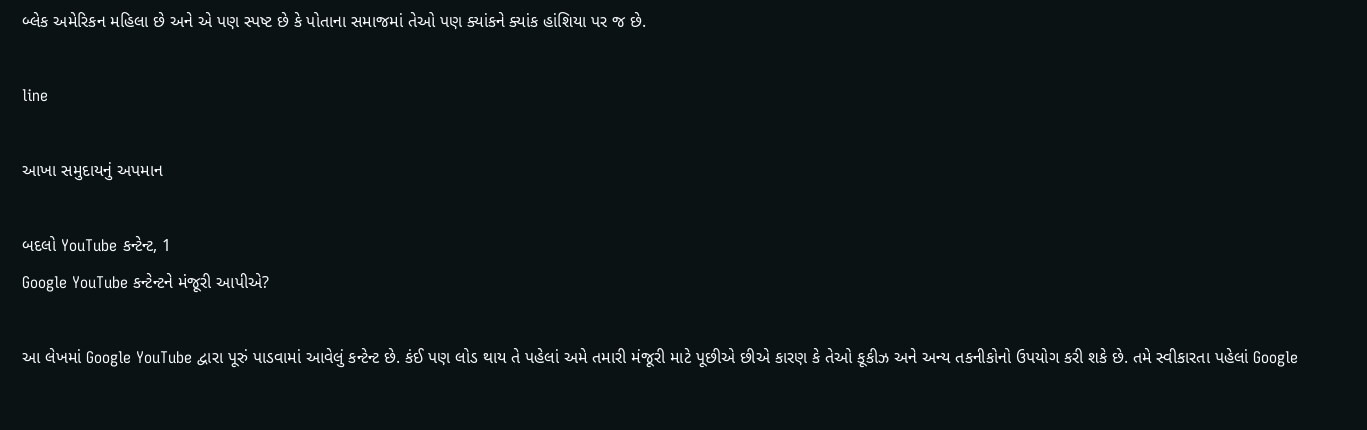બ્લેક અમેરિકન મહિલા છે અને એ પણ સ્પષ્ટ છે કે પોતાના સમાજમાં તેઓ પણ ક્યાંકને ક્યાંક હાંશિયા પર જ છે.

line

આખા સમુદાયનું અપમાન

બદલો YouTube કન્ટેન્ટ, 1
Google YouTube કન્ટેન્ટને મંજૂરી આપીએ?

આ લેખમાં Google YouTube દ્વારા પૂરું પાડવામાં આવેલું કન્ટેન્ટ છે. કંઈ પણ લોડ થાય તે પહેલાં અમે તમારી મંજૂરી માટે પૂછીએ છીએ કારણ કે તેઓ કૂકીઝ અને અન્ય તકનીકોનો ઉપયોગ કરી શકે છે. તમે સ્વીકારતા પહેલાં Google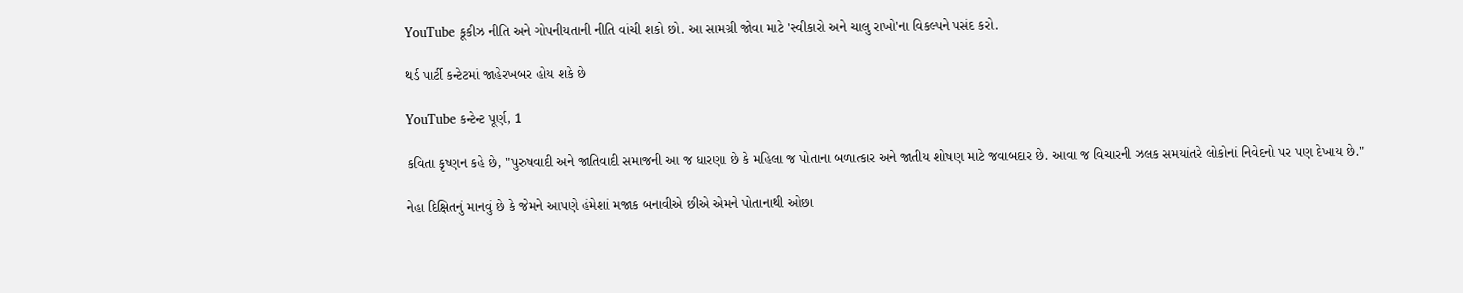YouTube કૂકીઝ નીતિ અને ગોપનીયતાની નીતિ વાંચી શકો છો. આ સામગ્રી જોવા માટે 'સ્વીકારો અને ચાલુ રાખો'ના વિકલ્પને પસંદ કરો.

થર્ડ પાર્ટી કન્ટેટમાં જાહેરખબર હોય શકે છે

YouTube કન્ટેન્ટ પૂર્ણ, 1

કવિતા કૃષ્ણન કહે છે, "પુરુષવાદી અને જાતિવાદી સમાજની આ જ ધારણા છે કે મહિલા જ પોતાના બળાત્કાર અને જાતીય શોષણ માટે જવાબદાર છે. આવા જ વિચારની ઝલક સમયાંતરે લોકોનાં નિવેદનો પર પણ દેખાય છે."

નેહા દિક્ષિતનું માનવું છે કે જેમને આપણે હંમેશાં મજાક બનાવીએ છીએ એમને પોતાનાથી ઓછા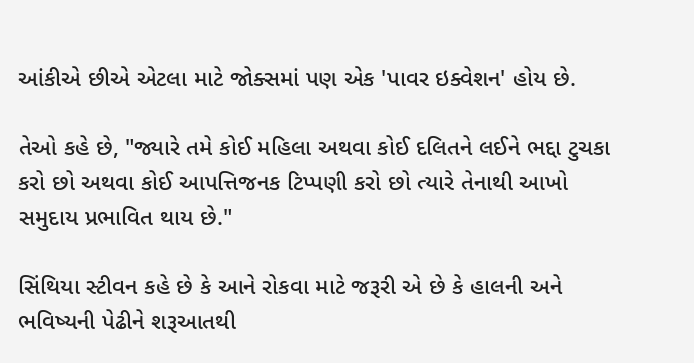આંકીએ છીએ એટલા માટે જોક્સમાં પણ એક 'પાવર ઇક્વેશન' હોય છે.

તેઓ કહે છે, "જ્યારે તમે કોઈ મહિલા અથવા કોઈ દલિતને લઈને ભદ્દા ટુચકા કરો છો અથવા કોઈ આપત્તિજનક ટિપ્પણી કરો છો ત્યારે તેનાથી આખો સમુદાય પ્રભાવિત થાય છે."

સિંથિયા સ્ટીવન કહે છે કે આને રોકવા માટે જરૂરી એ છે કે હાલની અને ભવિષ્યની પેઢીને શરૂઆતથી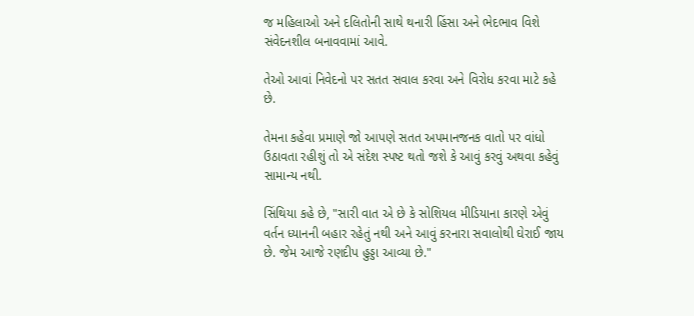જ મહિલાઓ અને દલિતોની સાથે થનારી હિંસા અને ભેદભાવ વિશે સંવેદનશીલ બનાવવામાં આવે.

તેઓ આવાં નિવેદનો પર સતત સવાલ કરવા અને વિરોધ કરવા માટે કહે છે.

તેમના કહેવા પ્રમાણે જો આપણે સતત અપમાનજનક વાતો પર વાંધો ઉઠાવતા રહીશું તો એ સંદેશ સ્પષ્ટ થતો જશે કે આવું કરવું અથવા કહેવું સામાન્ય નથી.

સિંથિયા કહે છે, "સારી વાત એ છે કે સોશિયલ મીડિયાના કારણે એવું વર્તન ધ્યાનની બહાર રહેતું નથી અને આવું કરનારા સવાલોથી ઘેરાઈ જાય છે. જેમ આજે રણદીપ હુડ્ડા આવ્યા છે."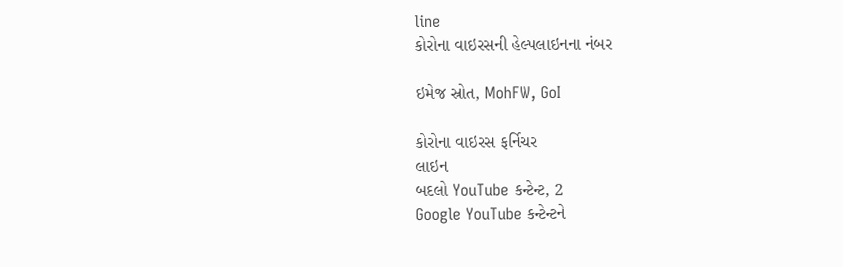line
કોરોના વાઇરસની હેલ્પલાઇનના નંબર

ઇમેજ સ્રોત, MohFW, GoI

કોરોના વાઇરસ ફર્નિચર
લાઇન
બદલો YouTube કન્ટેન્ટ, 2
Google YouTube કન્ટેન્ટને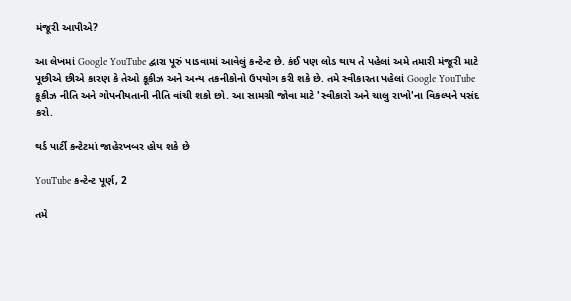મંજૂરી આપીએ?

આ લેખમાં Google YouTube દ્વારા પૂરું પાડવામાં આવેલું કન્ટેન્ટ છે. કંઈ પણ લોડ થાય તે પહેલાં અમે તમારી મંજૂરી માટે પૂછીએ છીએ કારણ કે તેઓ કૂકીઝ અને અન્ય તકનીકોનો ઉપયોગ કરી શકે છે. તમે સ્વીકારતા પહેલાં Google YouTube કૂકીઝ નીતિ અને ગોપનીયતાની નીતિ વાંચી શકો છો. આ સામગ્રી જોવા માટે 'સ્વીકારો અને ચાલુ રાખો'ના વિકલ્પને પસંદ કરો.

થર્ડ પાર્ટી કન્ટેટમાં જાહેરખબર હોય શકે છે

YouTube કન્ટેન્ટ પૂર્ણ, 2

તમે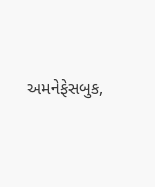અમનેફેસબુક,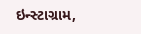ઇન્સ્ટાગ્રામ,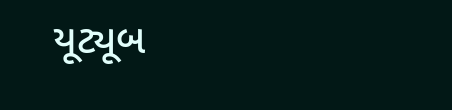યૂટ્યૂબ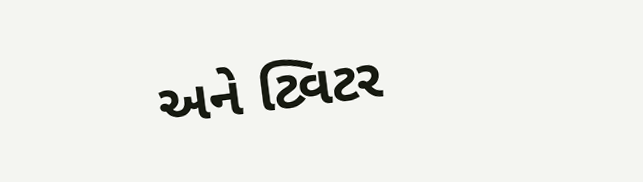અને ટ્વિટર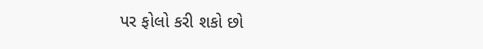પર ફોલો કરી શકો છો